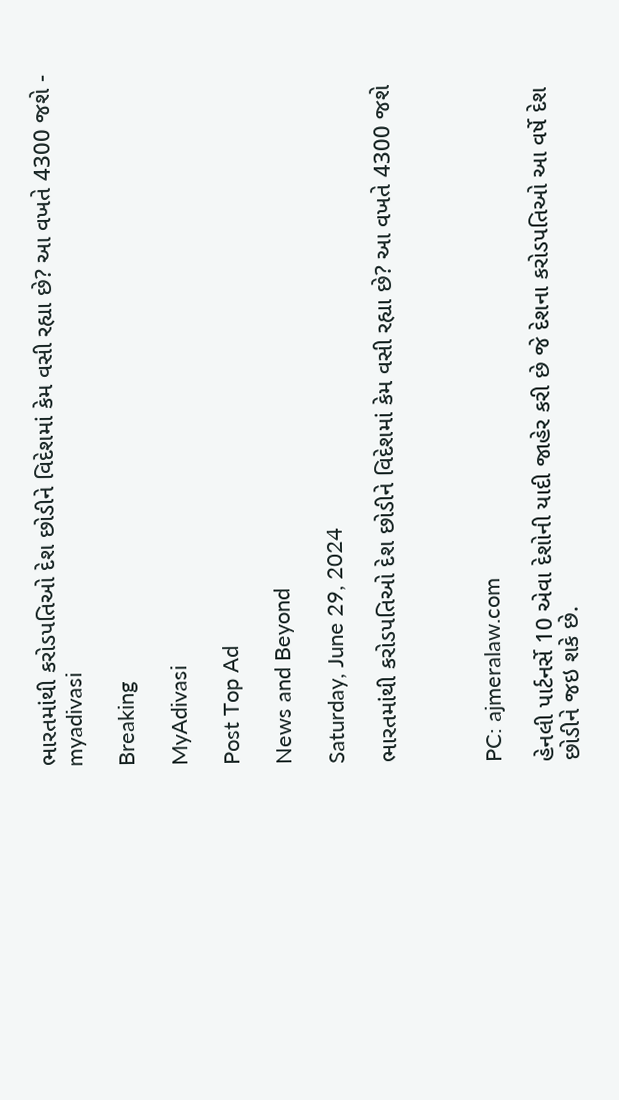ભારતમાંથી કરોડપતિઓ દેશ છોડીને વિદેશમાં કેમ વસી રહ્યા છે? આ વખતે 4300 જશે - myadivasi

Breaking

MyAdivasi

Post Top Ad

News and Beyond

Saturday, June 29, 2024

ભારતમાંથી કરોડપતિઓ દેશ છોડીને વિદેશમાં કેમ વસી રહ્યા છે? આ વખતે 4300 જશે



PC: ajmeralaw.com

હેનલી પાર્ટનર્સે 10 એવા દેશોની યાદી જાહેર કરી છે જે દેશના કરોડપતિઓ આ વર્ષે દેશ છોડીને જઇ શકે છે.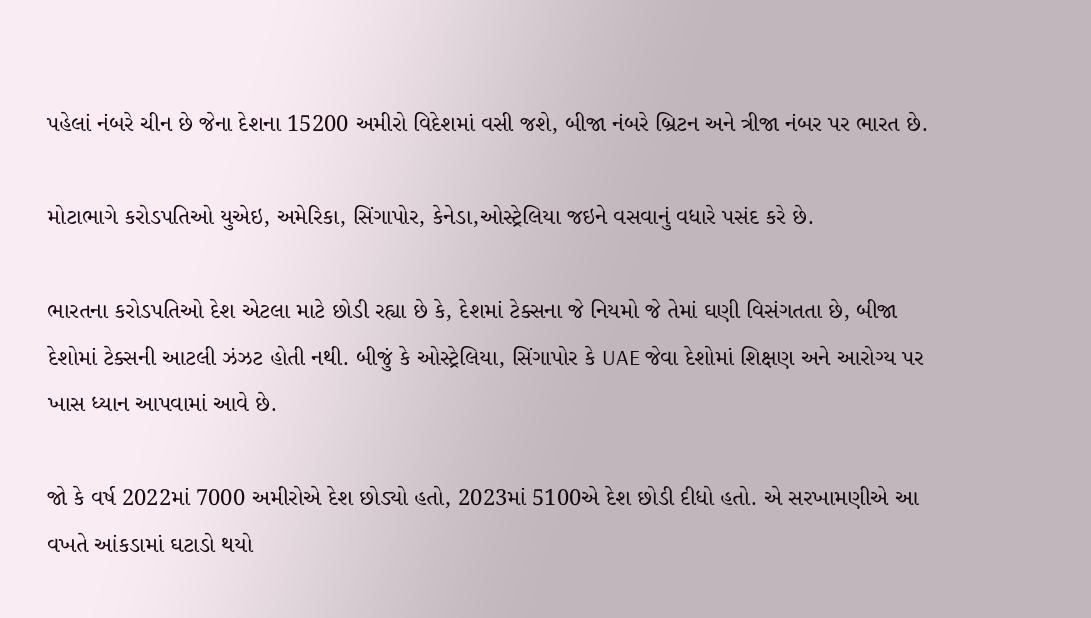પહેલાં નંબરે ચીન છે જેના દેશના 15200 અમીરો વિદેશમાં વસી જશે, બીજા નંબરે બ્રિટન અને ત્રીજા નંબર પર ભારત છે.

મોટાભાગે કરોડપતિઓ યુએઇ, અમેરિકા, સિંગાપોર, કેનેડા,ઓસ્ટ્રેલિયા જઇને વસવાનું વધારે પસંદ કરે છે.

ભારતના કરોડપતિઓ દેશ એટલા માટે છોડી રહ્યા છે કે, દેશમાં ટેક્સના જે નિયમો જે તેમાં ઘણી વિસંગતતા છે, બીજા દેશોમાં ટેક્સની આટલી ઝંઝટ હોતી નથી. બીજું કે ઓસ્ટ્રેલિયા, સિંગાપોર કે UAE જેવા દેશોમાં શિક્ષણ અને આરોગ્ય પર ખાસ ધ્યાન આપવામાં આવે છે.

જો કે વર્ષ 2022માં 7000 અમીરોએ દેશ છોડ્યો હતો, 2023માં 5100એ દેશ છોડી દીધો હતો. એ સરખામણીએ આ વખતે આંકડામાં ઘટાડો થયો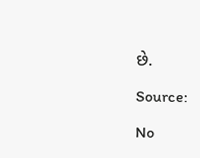છે.

Source:

No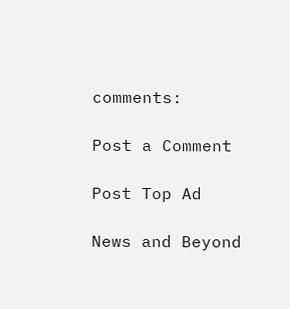comments:

Post a Comment

Post Top Ad

News and Beyond